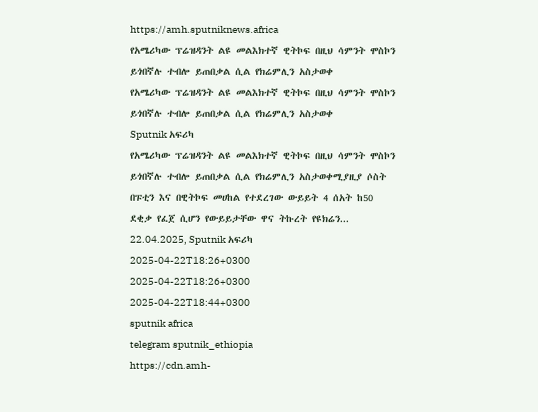https://amh.sputniknews.africa
የአሜሪካው ፕሬዝዳንት ልዩ መልእክተኛ ዊትኮፍ በዚህ ሳምንት ሞስኮን ይጎበኛሉ ተብሎ ይጠበቃል ሲል የክሬምሊን አስታወቀ
የአሜሪካው ፕሬዝዳንት ልዩ መልእክተኛ ዊትኮፍ በዚህ ሳምንት ሞስኮን ይጎበኛሉ ተብሎ ይጠበቃል ሲል የክሬምሊን አስታወቀ
Sputnik አፍሪካ
የአሜሪካው ፕሬዝዳንት ልዩ መልእክተኛ ዊትኮፍ በዚህ ሳምንት ሞስኮን ይጎበኛሉ ተብሎ ይጠበቃል ሲል የክሬምሊን አስታወቀሚያዚያ ሶስት በፑቲን እና በዊትኮፍ መሀከል የተደረገው ውይይት 4 ሰአት ከ50 ደቂቃ የፈጀ ሲሆን የውይይታቸው ዋና ትኩረት የዩክሬን... 22.04.2025, Sputnik አፍሪካ
2025-04-22T18:26+0300
2025-04-22T18:26+0300
2025-04-22T18:44+0300
sputnik africa
telegram sputnik_ethiopia
https://cdn.amh-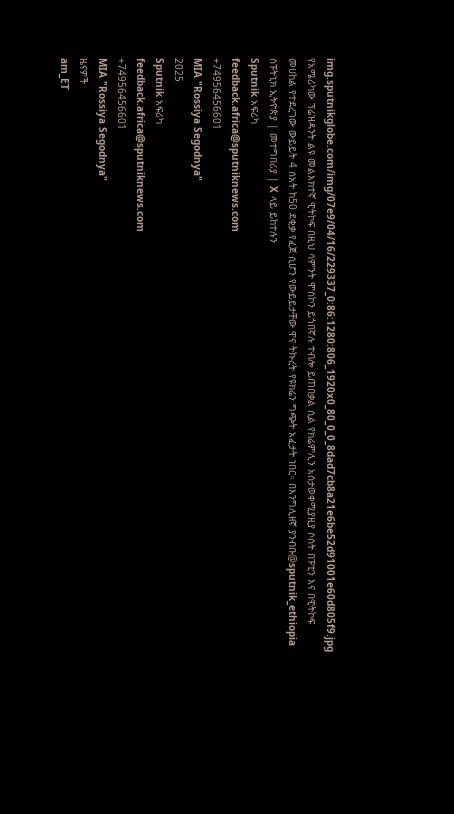img.sputnikglobe.com/img/07e9/04/16/229337_0:86:1280:806_1920x0_80_0_0_8dad7cb8a21e6be52d91001e60d805f9.jpg
የአሜሪካው ፕሬዝዳንት ልዩ መልእክተኛ ዊትኮፍ በዚህ ሳምንት ሞስኮን ይጎበኛሉ ተብሎ ይጠበቃል ሲል የክሬምሊን አስታወቀሚያዚያ ሶስት በፑቲን እና በዊትኮፍ መሀከል የተደረገው ውይይት 4 ሰአት ከ50 ደቂቃ የፈጀ ሲሆን የውይይታቸው ዋና ትኩረት የዩክሬን ግጭት አፈታት ነበር። በእንግሊዘኛ ያንብቡ@sputnik_ethiopia ስፑትኒክ ኢትዮጵያ | መተግበሪያ | X ላይ ይከተሉን
Sputnik አፍሪካ
feedback.africa@sputniknews.com
+74956456601
MIA "Rossiya Segodnya"
2025
Sputnik አፍሪካ
feedback.africa@sputniknews.com
+74956456601
MIA "Rossiya Segodnya"
ዜናዎች
am_ET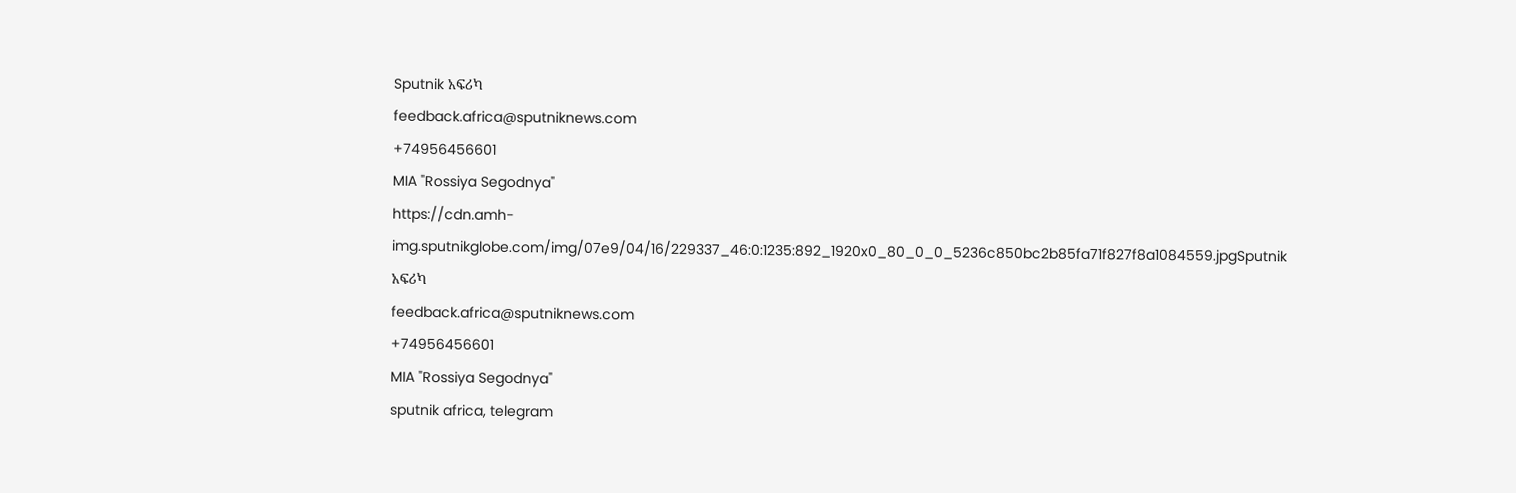Sputnik አፍሪካ
feedback.africa@sputniknews.com
+74956456601
MIA "Rossiya Segodnya"
https://cdn.amh-img.sputnikglobe.com/img/07e9/04/16/229337_46:0:1235:892_1920x0_80_0_0_5236c850bc2b85fa71f827f8a1084559.jpgSputnik አፍሪካ
feedback.africa@sputniknews.com
+74956456601
MIA "Rossiya Segodnya"
sputnik africa, telegram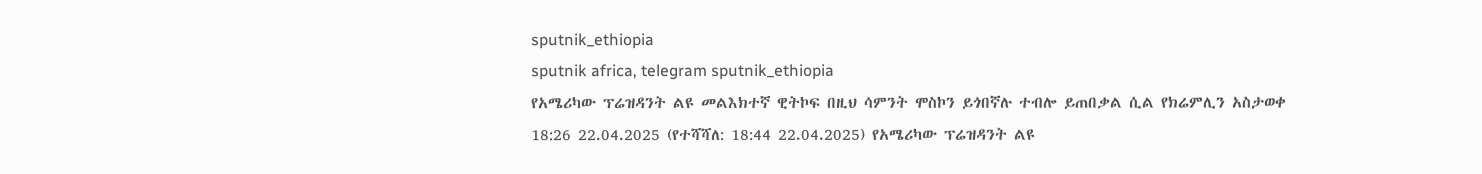sputnik_ethiopia
sputnik africa, telegram sputnik_ethiopia
የአሜሪካው ፕሬዝዳንት ልዩ መልእክተኛ ዊትኮፍ በዚህ ሳምንት ሞስኮን ይጎበኛሉ ተብሎ ይጠበቃል ሲል የክሬምሊን አስታወቀ
18:26 22.04.2025 (የተሻሻለ: 18:44 22.04.2025) የአሜሪካው ፕሬዝዳንት ልዩ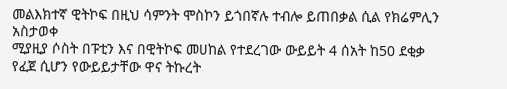መልእክተኛ ዊትኮፍ በዚህ ሳምንት ሞስኮን ይጎበኛሉ ተብሎ ይጠበቃል ሲል የክሬምሊን አስታወቀ
ሚያዚያ ሶስት በፑቲን እና በዊትኮፍ መሀከል የተደረገው ውይይት 4 ሰአት ከ50 ደቂቃ የፈጀ ሲሆን የውይይታቸው ዋና ትኩረት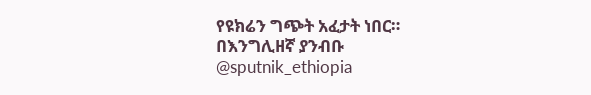የዩክሬን ግጭት አፈታት ነበር።
በእንግሊዘኛ ያንብቡ
@sputnik_ethiopia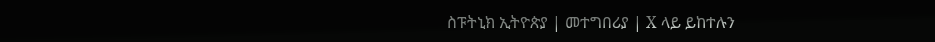ስፑትኒክ ኢትዮጵያ | መተግበሪያ | X ላይ ይከተሉን